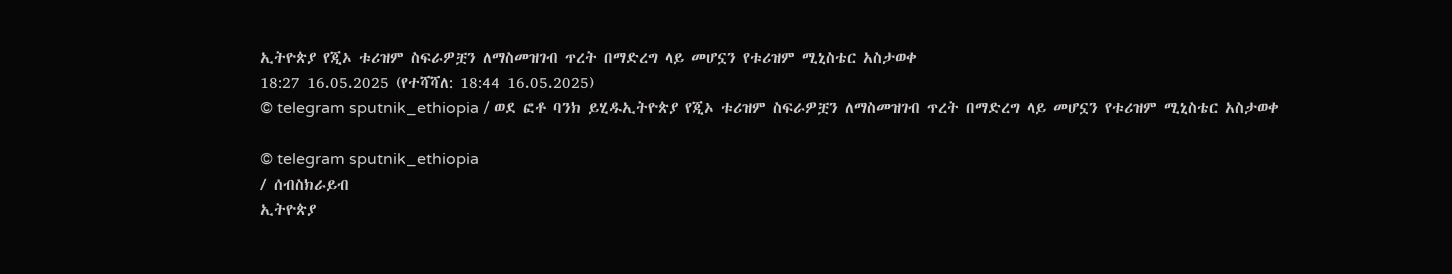ኢትዮጵያ የጂኦ ቱሪዝም ስፍራዎቿን ለማስመዝገብ ጥረት በማድረግ ላይ መሆኗን የቱሪዝም ሚኒስቴር አስታወቀ
18:27 16.05.2025 (የተሻሻለ: 18:44 16.05.2025)
© telegram sputnik_ethiopia / ወደ ፎቶ ባንክ ይሂዱኢትዮጵያ የጂኦ ቱሪዝም ስፍራዎቿን ለማስመዝገብ ጥረት በማድረግ ላይ መሆኗን የቱሪዝም ሚኒስቴር አስታወቀ

© telegram sputnik_ethiopia
/ ሰብስክራይብ
ኢትዮጵያ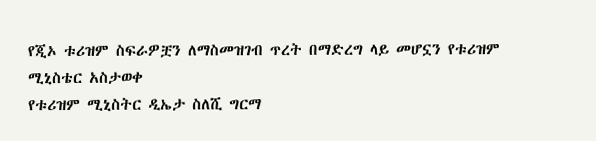የጂኦ ቱሪዝም ስፍራዎቿን ለማስመዝገብ ጥረት በማድረግ ላይ መሆኗን የቱሪዝም ሚኒስቴር አስታወቀ
የቱሪዝም ሚኒስትር ዲኤታ ስለሺ ግርማ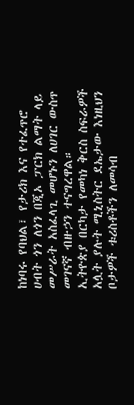ከነባሩ የባህል፣ የታሪክ እና የተፈጥሮ ሀብት ጎን ለጎን በጂኦ ፓርክ ልማት ላይ መሥራት አስፈላጊ መሆኑን ለሀገር ውስጥ መገናኛ ብዙኃን ተናግረዋል።
ኢትዮጵያ በርካታ የመካነ ቅርስ ስፍራዎች አሏት ያሉት ሚኒስትር ደኤታው እነዚህን ቦታዎች ቱሪስቶችን ለመሳብ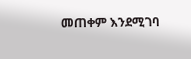መጠቀም እንደሚገባ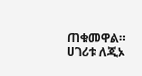ጠቁመዋል።
ሀገሪቱ ለጂኦ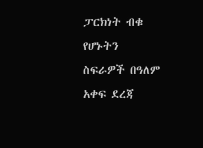ፓርክነት ብቁ የሆኑትን ስፍራዎች በዓለም አቀፍ ደረጃ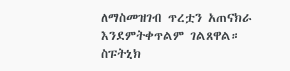ለማስመዝገብ ጥረቷን አጠናክራ እንደምትቀጥልም ገልጸዋል።
ስፑትኒክ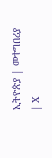ኢትዮጵያ | መተግበሪያ | X